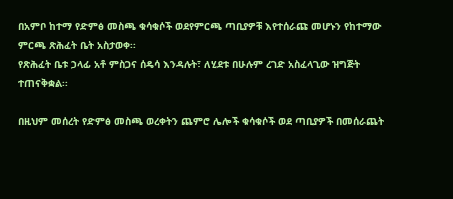በአምቦ ከተማ የድምፅ መስጫ ቁሳቁሶች ወደየምርጫ ጣቢያዎቹ እየተሰራጩ መሆኑን የከተማው ምርጫ ጽሕፈት ቤት አስታወቀ፡፡
የጽሕፈት ቤቱ ኃላፊ አቶ ምስጋና ሰዴሳ እንዳሉት፣ ለሂደቱ በሁሉም ረገድ አስፈላጊው ዝግጅት ተጠናቅቋል፡፡

በዚህም መሰረት የድምፅ መስጫ ወረቀትን ጨምሮ ሌሎች ቁሳቁሶች ወደ ጣቢያዎች በመሰራጨት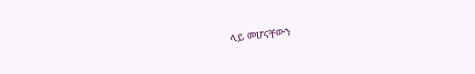ላይ መሆናቸውን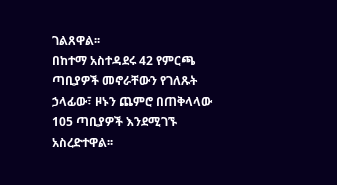ገልጸዋል፡፡
በከተማ አስተዳደሩ 42 የምርጫ ጣቢያዎች መኖራቸውን የገለጹት ኃላፊው፣ ዞኑን ጨምሮ በጠቅላላው 105 ጣቢያዎች እንደሚገኙ አስረድተዋል፡፡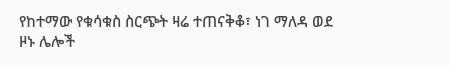የከተማው የቁሳቁስ ስርጭት ዛሬ ተጠናቅቆ፣ ነገ ማለዳ ወደ ዞኑ ሌሎች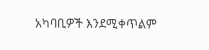አካባቢዎች እንደሚቀጥልም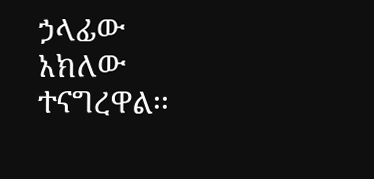ኃላፊው አክለው ተናግረዋል፡፡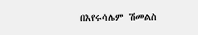በእየሩሳሌም ሽመልስ